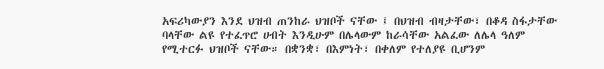አፍሪካውያን እንደ ህዝብ ጠንከራ ህዝቦች ናቸው ፤ በህዝብ ብዛታቸው፣ በቆዳ ስፋታቸው ባላቸው ልዩ የተፈጥሮ ሀብት እንዲሁም በሌላውም ከራሳቸው አልፈው ለሌላ ዓለም የሚተርፉ ህዝቦች ናቸው። በቋንቋ፣ በእምነት፣ በቀለም የተለያዩ ቢሆንም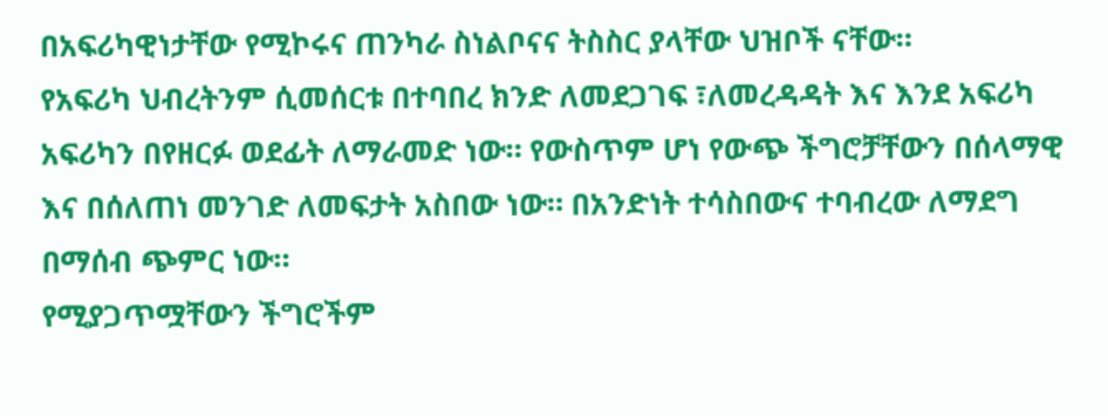በአፍሪካዊነታቸው የሚኮሩና ጠንካራ ስነልቦናና ትስስር ያላቸው ህዝቦች ናቸው።
የአፍሪካ ህብረትንም ሲመሰርቱ በተባበረ ክንድ ለመደጋገፍ ፣ለመረዳዳት እና እንደ አፍሪካ አፍሪካን በየዘርፉ ወደፊት ለማራመድ ነው። የውስጥም ሆነ የውጭ ችግሮቻቸውን በሰላማዊ እና በሰለጠነ መንገድ ለመፍታት አስበው ነው። በአንድነት ተሳስበውና ተባብረው ለማደግ በማሰብ ጭምር ነው።
የሚያጋጥሟቸውን ችግሮችም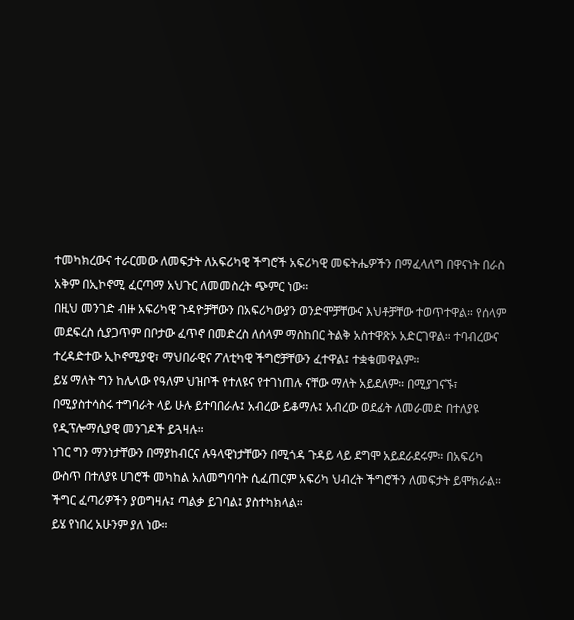ተመካክረውና ተራርመው ለመፍታት ለአፍሪካዊ ችግሮች አፍሪካዊ መፍትሔዎችን በማፈላለግ በዋናነት በራስ አቅም በኢኮኖሚ ፈርጣማ አህጉር ለመመስረት ጭምር ነው።
በዚህ መንገድ ብዙ አፍሪካዊ ጉዳዮቻቸውን በአፍሪካውያን ወንድሞቻቸውና እህቶቻቸው ተወጥተዋል። የሰላም መደፍረስ ሲያጋጥም በቦታው ፈጥኖ በመድረስ ለሰላም ማስከበር ትልቅ አስተዋጽኦ አድርገዋል። ተባብረውና ተረዳድተው ኢኮኖሚያዊ፣ ማህበራዊና ፖለቲካዊ ችግሮቻቸውን ፈተዋል፤ ተቋቁመዋልም።
ይሄ ማለት ግን ከሌላው የዓለም ህዝቦች የተለዩና የተገነጠሉ ናቸው ማለት አይደለም። በሚያገናኙ፣ በሚያስተሳስሩ ተግባራት ላይ ሁሉ ይተባበራሉ፤ አብረው ይቆማሉ፤ አብረው ወደፊት ለመራመድ በተለያዩ የዲፕሎማሲያዊ መንገዶች ይጓዛሉ።
ነገር ግን ማንነታቸውን በማያከብርና ሉዓላዊነታቸውን በሚጎዳ ጉዳይ ላይ ደግሞ አይደራደሩም። በአፍሪካ ውስጥ በተለያዩ ሀገሮች መካከል አለመግባባት ሲፈጠርም አፍሪካ ህብረት ችግሮችን ለመፍታት ይሞክራል። ችግር ፈጣሪዎችን ያወግዛሉ፤ ጣልቃ ይገባል፤ ያስተካክላል።
ይሄ የነበረ አሁንም ያለ ነው።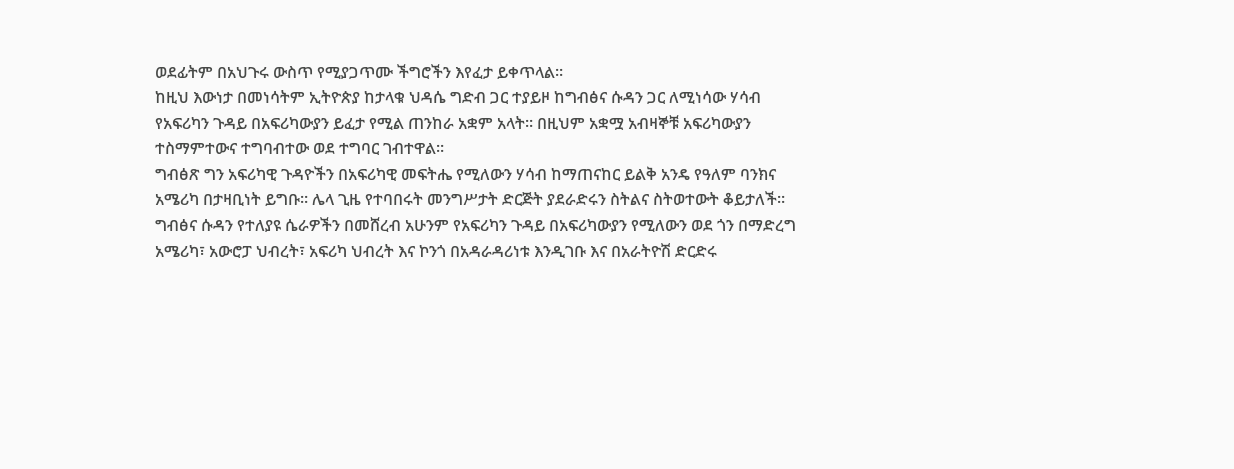ወደፊትም በአህጉሩ ውስጥ የሚያጋጥሙ ችግሮችን እየፈታ ይቀጥላል።
ከዚህ እውነታ በመነሳትም ኢትዮጵያ ከታላቁ ህዳሴ ግድብ ጋር ተያይዞ ከግብፅና ሱዳን ጋር ለሚነሳው ሃሳብ የአፍሪካን ጉዳይ በአፍሪካውያን ይፈታ የሚል ጠንከራ አቋም አላት። በዚህም አቋሟ አብዛኞቹ አፍሪካውያን ተስማምተውና ተግባብተው ወደ ተግባር ገብተዋል።
ግብፅጽ ግን አፍሪካዊ ጉዳዮችን በአፍሪካዊ መፍትሔ የሚለውን ሃሳብ ከማጠናከር ይልቅ አንዴ የዓለም ባንክና አሜሪካ በታዛቢነት ይግቡ። ሌላ ጊዜ የተባበሩት መንግሥታት ድርጅት ያደራድሩን ስትልና ስትወተውት ቆይታለች። ግብፅና ሱዳን የተለያዩ ሴራዎችን በመሸረብ አሁንም የአፍሪካን ጉዳይ በአፍሪካውያን የሚለውን ወደ ጎን በማድረግ አሜሪካ፣ አውሮፓ ህብረት፣ አፍሪካ ህብረት እና ኮንጎ በአዳራዳሪነቱ እንዲገቡ እና በአራትዮሽ ድርድሩ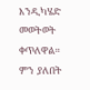እንዲካሄድ መወትወት ቀጥለዋል። ምን ያለበት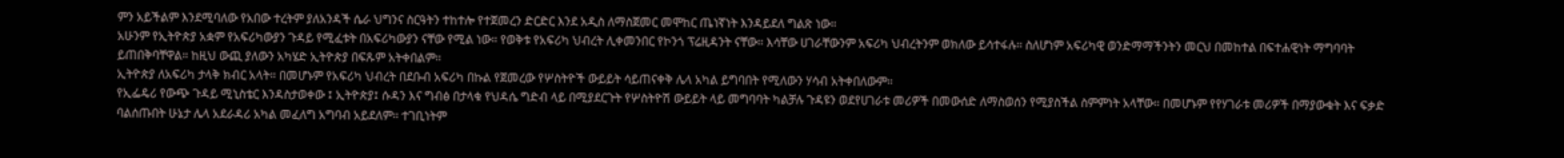ምን አይችልም እንደሚባለው የአበው ተረትም ያለአንዳች ሴራ ህግንና ስርዓትን ተከተሎ የተጀመረን ድርድር እንደ አዲስ ለማስጀመር መሞከር ጤነኛነት እንዳይደለ ግልጽ ነው።
አሁንም የኢትዮጵያ አቋም የአፍሪካውያን ጉዳይ የሚፈቱት በአፍሪካውያን ናቸው የሚል ነው። የወቅቱ የአፍሪካ ህብረት ሊቀመንበር የኮንጎ ፕሬዚዳንት ናቸው። እሳቸው ሀገራቸውንም አፍሪካ ህብረትንም ወክለው ይሳተፋሉ። ስለሆነም አፍሪካዊ ወንድማማችንትን መርህ በመከተል በፍተሐዊነት ማግባባት ይጠበቅባቸዋል። ከዚህ ውጪ ያለውን አካሄድ ኢትዮጵያ በፍጹም አትቀበልም።
ኢትዮጵያ ለአፍሪካ ታላቅ ክብር አላት። በመሆኑም የአፍሪካ ህብረት በደቡብ አፍሪካ በኩል የጀመረው የሦስትዮች ውይይት ሳይጠናቀቅ ሌላ አካል ይግባበት የሚለውን ሃሳብ አትቀበለውም።
የኢፌዴሪ የውጭ ጉዳይ ሚኒስቴር እንዳስታወቀው ፤ ኢትዮጵያ፤ ሱዳን እና ግብፅ በታላቁ የህዳሴ ግድብ ላይ በሚያደርጉት የሦስትዮሽ ውይይት ላይ መግባባት ካልቻሉ ጉዳዩን ወደየሀገራቱ መሪዎች በመውሰድ ለማስወሰን የሚያስችል ስምምነት አላቸው። በመሆኑም የየሃገራቱ መሪዎች በማያውቁት እና ፍቃድ ባልሰጡበት ሁኔታ ሌላ አደራዳሪ አካል መፈለግ አግባብ አይደለም። ተገቢነትም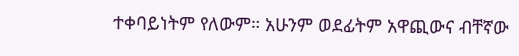ተቀባይነትም የለውም። አሁንም ወደፊትም አዋጪውና ብቸኛው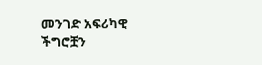መንገድ አፍሪካዊ ችግሮቿን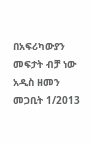በአፍሪካውያን መፍታት ብቻ ነው
አዲስ ዘመን መጋቢት 1/2013